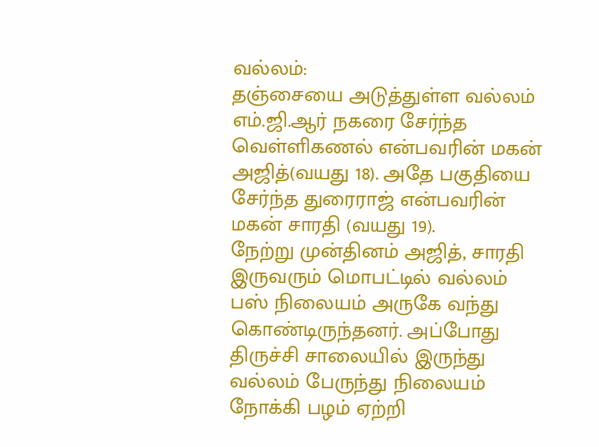வல்லம்:
தஞ்சையை அடுத்துள்ள வல்லம் எம்.ஜி.ஆர் நகரை சேர்ந்த வெள்ளிகணல் என்பவரின் மகன் அஜித்(வயது 18). அதே பகுதியை சேர்ந்த துரைராஜ் என்பவரின் மகன் சாரதி (வயது 19).
நேற்று முன்தினம் அஜித், சாரதி இருவரும் மொபட்டில் வல்லம் பஸ் நிலையம் அருகே வந்து கொண்டிருந்தனர். அப்போது திருச்சி சாலையில் இருந்து வல்லம் பேருந்து நிலையம் நோக்கி பழம் ஏற்றி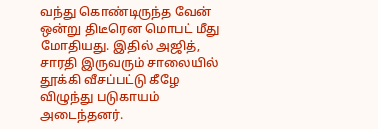வந்து கொண்டிருந்த வேன் ஒன்று திடீரென மொபட் மீது மோதியது. இதில் அஜித், சாரதி இருவரும் சாலையில் தூக்கி வீசப்பட்டு கீழே விழுந்து படுகாயம் அடைந்தனர்.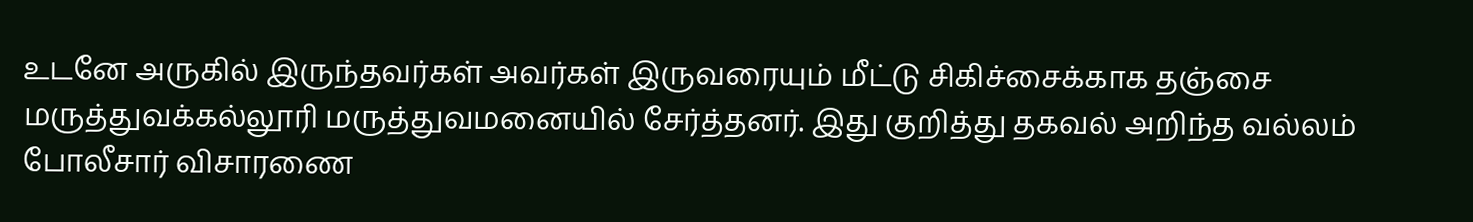உடனே அருகில் இருந்தவர்கள் அவர்கள் இருவரையும் மீட்டு சிகிச்சைக்காக தஞ்சை மருத்துவக்கல்லூரி மருத்துவமனையில் சேர்த்தனர். இது குறித்து தகவல் அறிந்த வல்லம் போலீசார் விசாரணை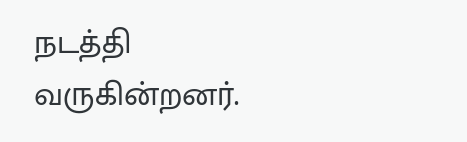நடத்தி வருகின்றனர்.